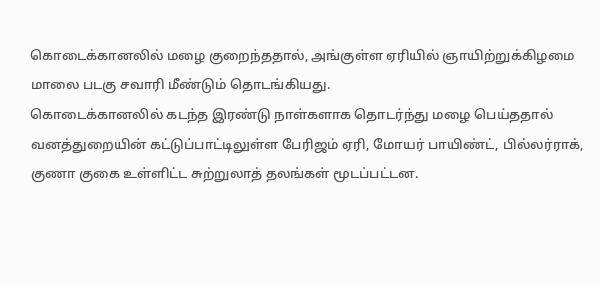கொடைக்கானலில் மழை குறைந்ததால், அங்குள்ள ஏரியில் ஞாயிற்றுக்கிழமை மாலை படகு சவாரி மீண்டும் தொடங்கியது.
கொடைக்கானலில் கடந்த இரண்டு நாள்களாக தொடர்ந்து மழை பெய்ததால் வனத்துறையின் கட்டுப்பாட்டிலுள்ள பேரிஜம் ஏரி, மோயர் பாயிண்ட், பில்லர்ராக், குணா குகை உள்ளிட்ட சுற்றுலாத் தலங்கள் மூடப்பட்டன.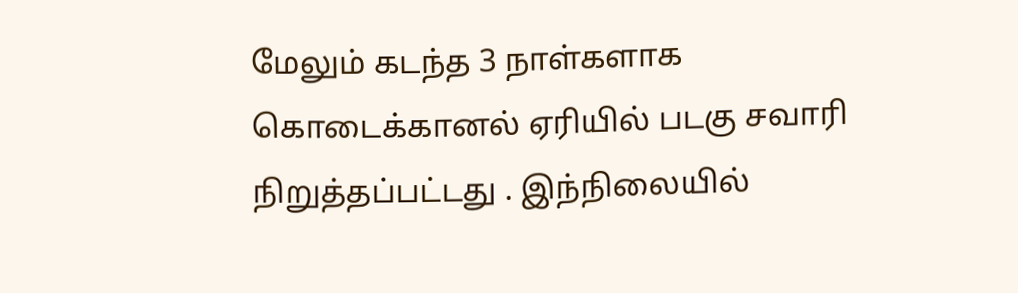மேலும் கடந்த 3 நாள்களாக கொடைக்கானல் ஏரியில் படகு சவாரி நிறுத்தப்பட்டது . இந்நிலையில்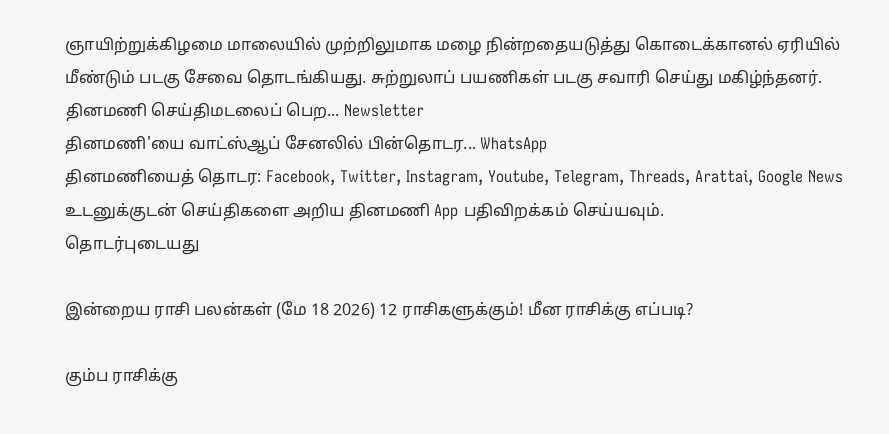ஞாயிற்றுக்கிழமை மாலையில் முற்றிலுமாக மழை நின்றதையடுத்து கொடைக்கானல் ஏரியில் மீண்டும் படகு சேவை தொடங்கியது. சுற்றுலாப் பயணிகள் படகு சவாரி செய்து மகிழ்ந்தனர்.
தினமணி செய்திமடலைப் பெற... Newsletter
தினமணி'யை வாட்ஸ்ஆப் சேனலில் பின்தொடர... WhatsApp
தினமணியைத் தொடர: Facebook, Twitter, Instagram, Youtube, Telegram, Threads, Arattai, Google News
உடனுக்குடன் செய்திகளை அறிய தினமணி App பதிவிறக்கம் செய்யவும்.
தொடர்புடையது

இன்றைய ராசி பலன்கள் (மே 18 2026) 12 ராசிகளுக்கும்! மீன ராசிக்கு எப்படி?

கும்ப ராசிக்கு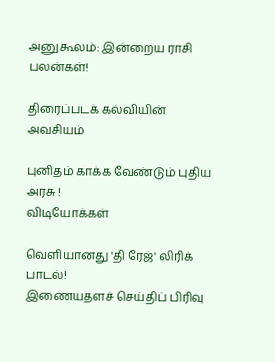அனுகூலம்: இன்றைய ராசி பலன்கள்!

திரைப்படக் கல்வியின் அவசியம்

புனிதம் காக்க வேண்டும் புதிய அரசு !
விடியோக்கள்

வெளியானது 'தி ரேஜ்' லிரிக் பாடல்!
இணையதளச் செய்திப் பிரிவு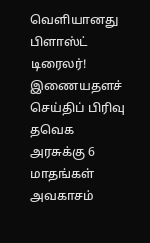வெளியானது பிளாஸ்ட் டிரைலர்!
இணையதளச் செய்திப் பிரிவு
தவெக அரசுக்கு 6 மாதங்கள் அவகாசம்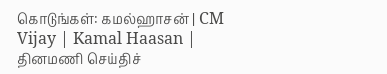கொடுங்கள்: கமல்ஹாசன் | CM Vijay | Kamal Haasan |
தினமணி செய்திச்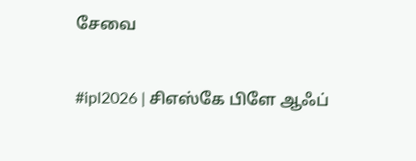சேவை

#ipl2026 | சிஎஸ்கே பிளே ஆஃப்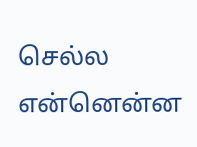செல்ல என்னென்ன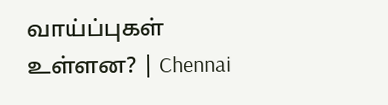வாய்ப்புகள் உள்ளன? | Chennai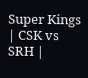Super Kings | CSK vs SRH |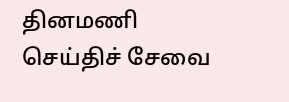தினமணி செய்திச் சேவை